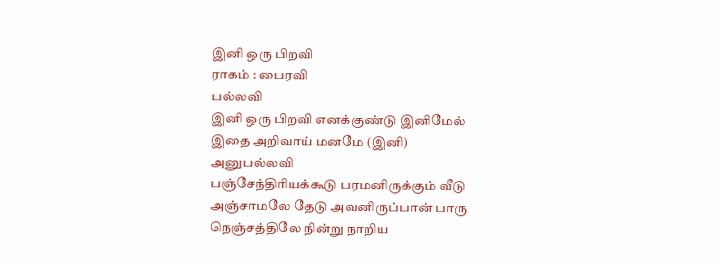இனி ஒரு பிறவி
ராகம் : பைரவி
பல்லவி
இனி ஒரு பிறவி எனக்குண்டு இனிமேல்
இதை அறிவாய் மனமே (இனி)
அனுபல்லவி
பஞ்சேந்திரியக்கூடு பரமனிருக்கும் வீடு
அஞ்சாமலே தேடு அவனிருப்பான் பாரு
நெஞ்சத்திலே நின்று நாறிய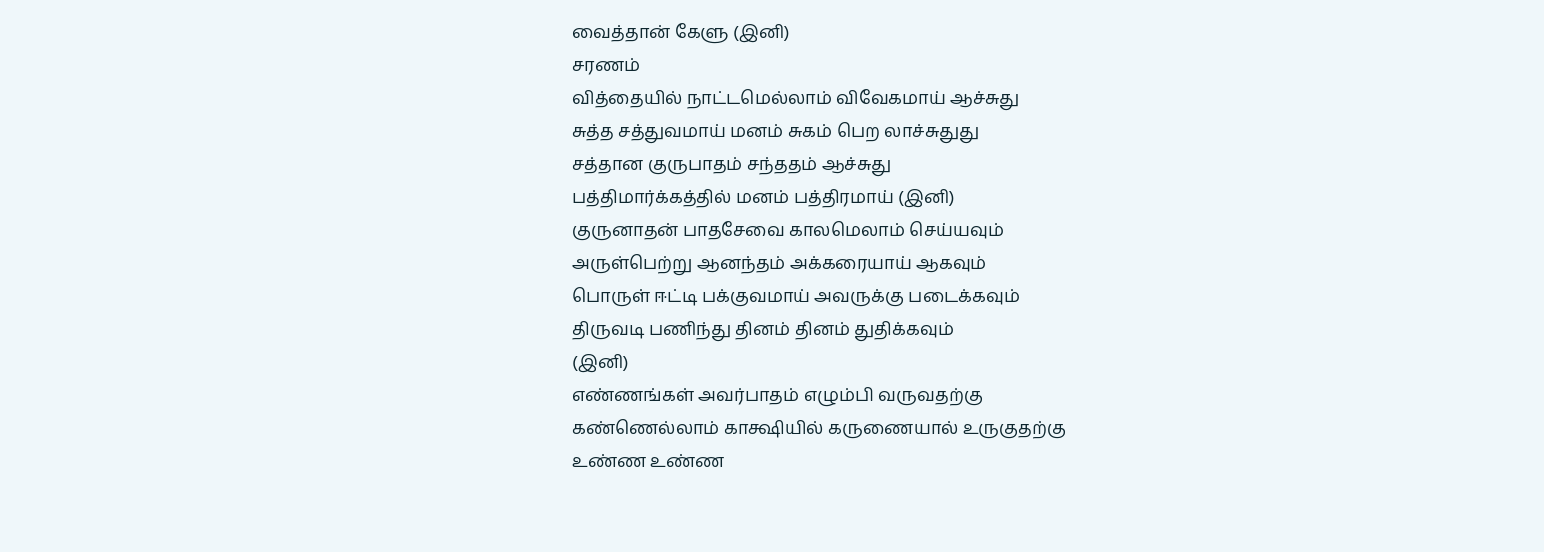வைத்தான் கேளு (இனி)
சரணம்
வித்தையில் நாட்டமெல்லாம் விவேகமாய் ஆச்சுது
சுத்த சத்துவமாய் மனம் சுகம் பெற லாச்சுதுது
சத்தான குருபாதம் சந்ததம் ஆச்சுது
பத்திமார்க்கத்தில் மனம் பத்திரமாய் (இனி)
குருனாதன் பாதசேவை காலமெலாம் செய்யவும்
அருள்பெற்று ஆனந்தம் அக்கரையாய் ஆகவும்
பொருள் ஈட்டி பக்குவமாய் அவருக்கு படைக்கவும்
திருவடி பணிந்து தினம் தினம் துதிக்கவும்
(இனி)
எண்ணங்கள் அவர்பாதம் எழும்பி வருவதற்கு
கண்ணெல்லாம் காக்ஷியில் கருணையால் உருகுதற்கு
உண்ண உண்ண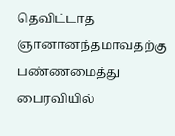தெவிட்டாத ஞானானந்தமாவதற்கு
பண்ணமைத்து பைரவியில்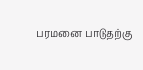பரமனை பாடுதற்கு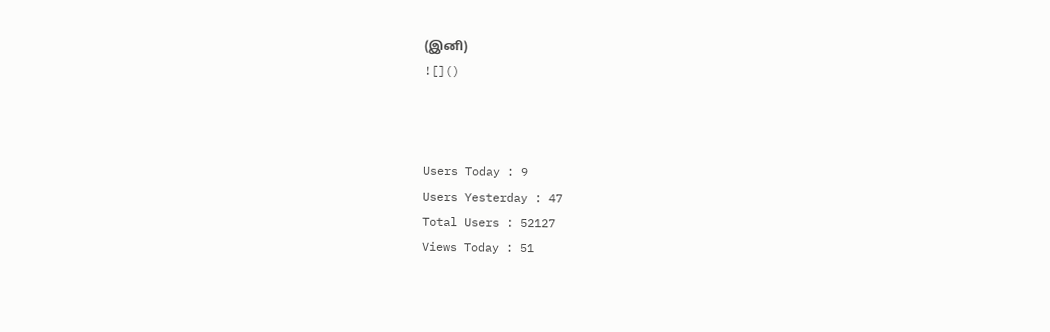(இனி)
![]()



Users Today : 9
Users Yesterday : 47
Total Users : 52127
Views Today : 51